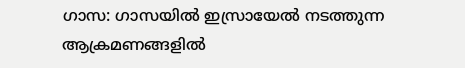ഗാസ: ഗാസയിൽ ഇസ്രായേൽ നടത്തുന്ന ആക്രമണങ്ങളിൽ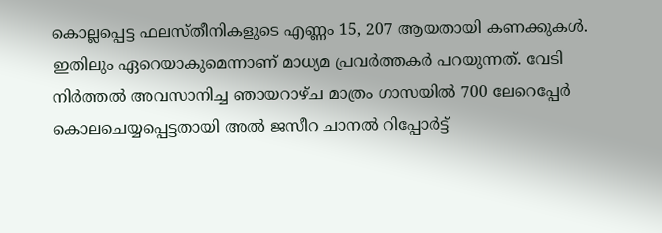കൊല്ലപ്പെട്ട ഫലസ്തീനികളുടെ എണ്ണം 15, 207 ആയതായി കണക്കുകൾ. ഇതിലും ഏറെയാകുമെന്നാണ് മാധ്യമ പ്രവർത്തകർ പറയുന്നത്. വേടി നിർത്തൽ അവസാനിച്ച ഞായറാഴ്ച മാത്രം ഗാസയിൽ 700 ലേറെപ്പേർ കൊലചെയ്യപ്പെട്ടതായി അൽ ജസീറ ചാനൽ റിപ്പോർട്ട്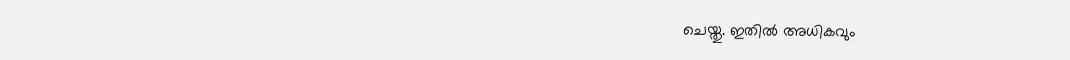ചെയ്തു. ഇതിൽ അധികവും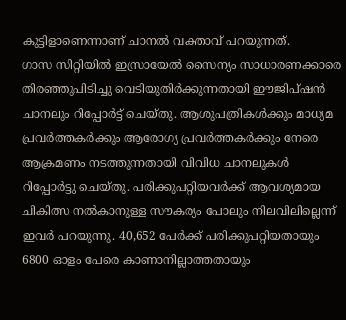കുട്ടിളാണെന്നാണ് ചാനൽ വക്താവ് പറയുന്നത്.
ഗാസ സിറ്റിയിൽ ഇസ്രായേൽ സൈന്യം സാധാരണക്കാരെ തിരഞ്ഞുപിടിച്ചു വെടിയുതിർക്കുന്നതായി ഈജിപ്ഷൻ ചാനലും റിപ്പോർട്ട് ചെയ്തു. ആശുപത്രികൾക്കും മാധ്യമ പ്രവർത്തകർക്കും ആരോഗ്യ പ്രവർത്തകർക്കും നേരെ ആക്രമണം നടത്തുന്നതായി വിവിധ ചാനലുകൾ റിപ്പോർട്ടു ചെയ്തു. പരിക്കുപറ്റിയവർക്ക് ആവശ്യമായ ചികിത്സ നൽകാനുള്ള സൗകര്യം പോലും നിലവിലില്ലെന്ന് ഇവർ പറയുന്നു. 40,652 പേർക്ക് പരിക്കുപറ്റിയതായും 6800 ഓളം പേരെ കാണാനില്ലാത്തതായും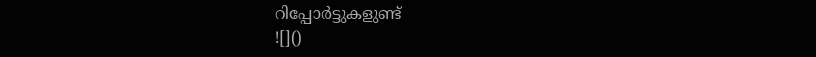റിപ്പോർട്ടുകളുണ്ട്
![]()